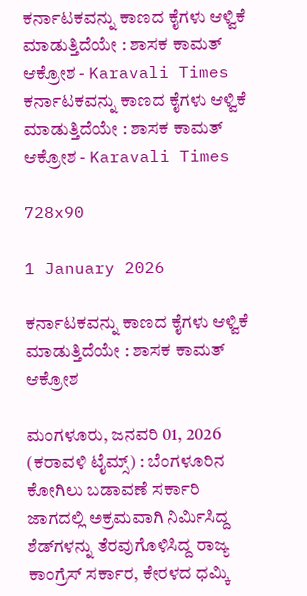ಕರ್ನಾಟಕವನ್ನು ಕಾಣದ ಕೈಗಳು ಆಳ್ವಿಕೆ ಮಾಡುತ್ತಿದೆಯೇ : ಶಾಸಕ ಕಾಮತ್ ಆಕ್ರೋಶ - Karavali Times ಕರ್ನಾಟಕವನ್ನು ಕಾಣದ ಕೈಗಳು ಆಳ್ವಿಕೆ ಮಾಡುತ್ತಿದೆಯೇ : ಶಾಸಕ ಕಾಮತ್ ಆಕ್ರೋಶ - Karavali Times

728x90

1 January 2026

ಕರ್ನಾಟಕವನ್ನು ಕಾಣದ ಕೈಗಳು ಆಳ್ವಿಕೆ ಮಾಡುತ್ತಿದೆಯೇ : ಶಾಸಕ ಕಾಮತ್ ಆಕ್ರೋಶ

ಮಂಗಳೂರು, ಜನವರಿ 01, 2026 (ಕರಾವಳಿ ಟೈಮ್ಸ್) : ಬೆಂಗಳೂರಿನ ಕೋಗಿಲು ಬಡಾವಣೆ ಸರ್ಕಾರಿ ಜಾಗದಲ್ಲಿ ಅಕ್ರಮವಾಗಿ ನಿರ್ಮಿಸಿದ್ದ ಶೆಡ್‍ಗಳನ್ನು ತೆರವುಗೊಳಿಸಿದ್ದ ರಾಜ್ಯ ಕಾಂಗ್ರೆಸ್ ಸರ್ಕಾರ, ಕೇರಳದ ಧಮ್ಕಿ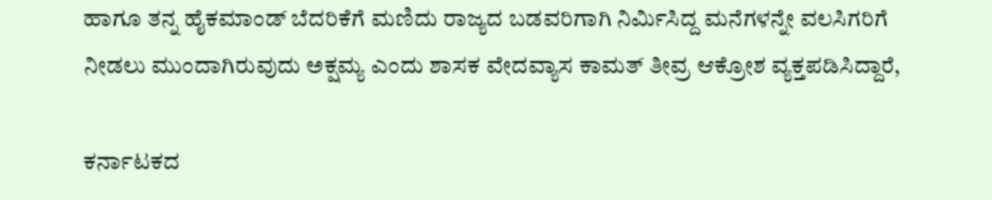ಹಾಗೂ ತನ್ನ ಹೈಕಮಾಂಡ್ ಬೆದರಿಕೆಗೆ ಮಣಿದು ರಾಜ್ಯದ ಬಡವರಿಗಾಗಿ ನಿರ್ಮಿಸಿದ್ದ ಮನೆಗಳನ್ನೇ ವಲಸಿಗರಿಗೆ ನೀಡಲು ಮುಂದಾಗಿರುವುದು ಅಕ್ಷಮ್ಯ ಎಂದು ಶಾಸಕ ವೇದವ್ಯಾಸ ಕಾಮತ್ ತೀವ್ರ ಆಕ್ರೋಶ ವ್ಯಕ್ತಪಡಿಸಿದ್ದಾರೆ,

ಕರ್ನಾಟಕದ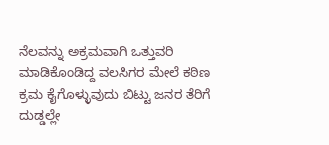ನೆಲವನ್ನು ಅಕ್ರಮವಾಗಿ ಒತ್ತುವರಿ ಮಾಡಿಕೊಂಡಿದ್ದ ವಲಸಿಗರ ಮೇಲೆ ಕಠಿಣ ಕ್ರಮ ಕೈಗೊಳ್ಳುವುದು ಬಿಟ್ಟು ಜನರ ತೆರಿಗೆ ದುಡ್ಡಲ್ಲೇ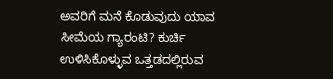ಅವರಿಗೆ ಮನೆ ಕೊಡುವುದು ಯಾವ ಸೀಮೆಯ ಗ್ಯಾರಂಟಿ? ಕುರ್ಚಿ ಉಳಿಸಿಕೊಳ್ಳುವ ಒತ್ತಡದಲ್ಲಿರುವ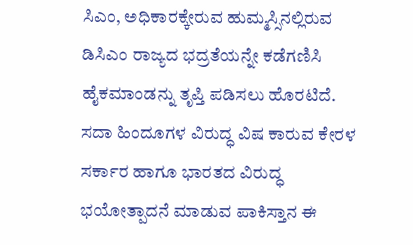ಸಿಎಂ, ಅಧಿಕಾರಕ್ಕೇರುವ ಹುಮ್ಮಸ್ಸಿನಲ್ಲಿರುವ ಡಿಸಿಎಂ ರಾಜ್ಯದ ಭದ್ರತೆಯನ್ನೇ ಕಡೆಗಣಿಸಿ ಹೈಕಮಾಂಡನ್ನು ತೃಪ್ತಿ ಪಡಿಸಲು ಹೊರಟಿದೆ. ಸದಾ ಹಿಂದೂಗಳ ವಿರುದ್ಧ ವಿಷ ಕಾರುವ ಕೇರಳ ಸರ್ಕಾರ ಹಾಗೂ ಭಾರತದ ವಿರುದ್ಧ ಭಯೋತ್ಪಾದನೆ ಮಾಡುವ ಪಾಕಿಸ್ತಾನ ಈ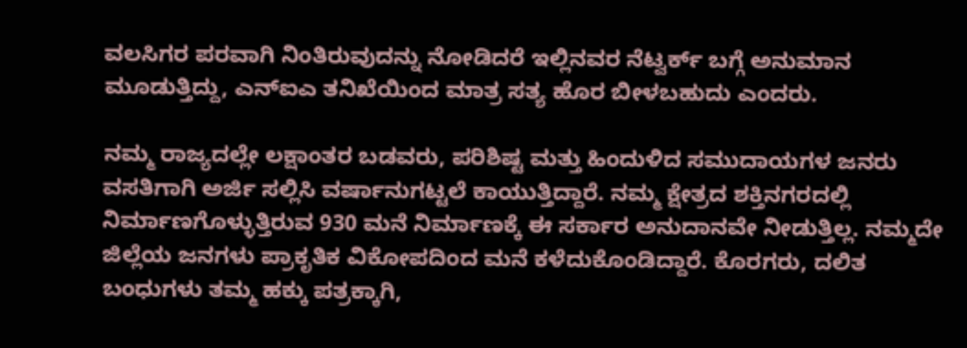ವಲಸಿಗರ ಪರವಾಗಿ ನಿಂತಿರುವುದನ್ನು ನೋಡಿದರೆ ಇಲ್ಲಿನವರ ನೆಟ್ವರ್ಕ್ ಬಗ್ಗೆ ಅನುಮಾನ ಮೂಡುತ್ತಿದ್ದು, ಎನ್‍ಐಎ ತನಿಖೆಯಿಂದ ಮಾತ್ರ ಸತ್ಯ ಹೊರ ಬೀಳಬಹುದು ಎಂದರು.

ನಮ್ಮ ರಾಜ್ಯದಲ್ಲೇ ಲಕ್ಷಾಂತರ ಬಡವರು, ಪರಿಶಿಷ್ಟ ಮತ್ತು ಹಿಂದುಳಿದ ಸಮುದಾಯಗಳ ಜನರು ವಸತಿಗಾಗಿ ಅರ್ಜಿ ಸಲ್ಲಿಸಿ ವರ್ಷಾನುಗಟ್ಟಲೆ ಕಾಯುತ್ತಿದ್ದಾರೆ. ನಮ್ಮ ಕ್ಷೇತ್ರದ ಶಕ್ತಿನಗರದಲ್ಲಿ ನಿರ್ಮಾಣಗೊಳ್ಳುತ್ತಿರುವ 930 ಮನೆ ನಿರ್ಮಾಣಕ್ಕೆ ಈ ಸರ್ಕಾರ ಅನುದಾನವೇ ನೀಡುತ್ತಿಲ್ಲ. ನಮ್ಮದೇ ಜಿಲ್ಲೆಯ ಜನಗಳು ಪ್ರಾಕೃತಿಕ ವಿಕೋಪದಿಂದ ಮನೆ ಕಳೆದುಕೊಂಡಿದ್ದಾರೆ. ಕೊರಗರು, ದಲಿತ ಬಂಧುಗಳು ತಮ್ಮ ಹಕ್ಕು ಪತ್ರಕ್ಕಾಗಿ,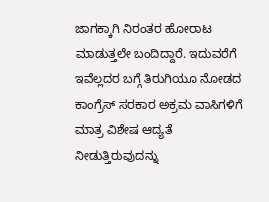ಜಾಗಕ್ಕಾಗಿ ನಿರಂತರ ಹೋರಾಟ ಮಾಡುತ್ತಲೇ ಬಂದಿದ್ದಾರೆ. ಇದುವರೆಗೆ ಇವೆಲ್ಲದರ ಬಗ್ಗೆ ತಿರುಗಿಯೂ ನೋಡದ ಕಾಂಗ್ರೆಸ್ ಸರಕಾರ ಅಕ್ರಮ ವಾಸಿಗಳಿಗೆ ಮಾತ್ರ ವಿಶೇಷ ಆದ್ಯತೆ ನೀಡುತ್ತಿರುವುದನ್ನು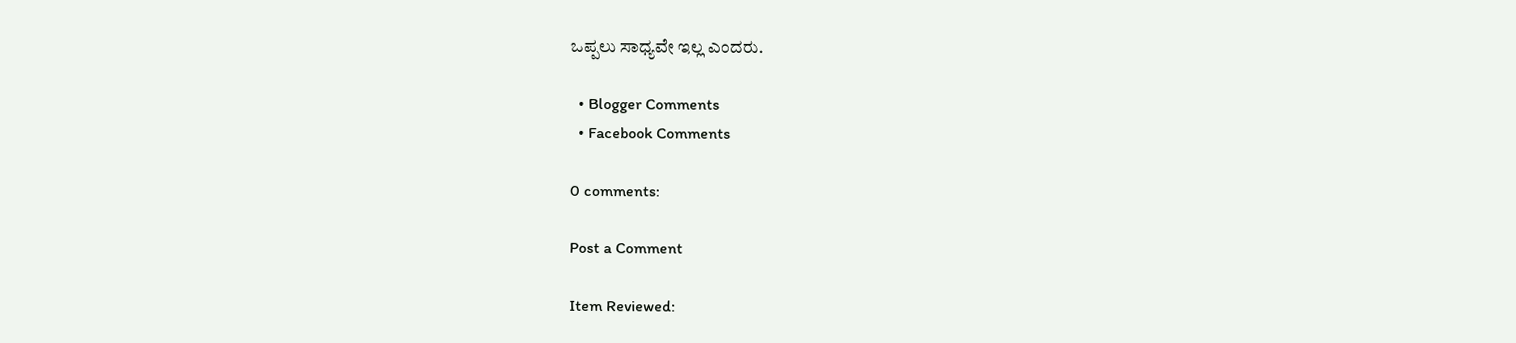ಒಪ್ಪಲು ಸಾಧ್ಯವೇ ಇಲ್ಲ ಎಂದರು.

  • Blogger Comments
  • Facebook Comments

0 comments:

Post a Comment

Item Reviewed: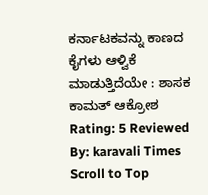ಕರ್ನಾಟಕವನ್ನು ಕಾಣದ ಕೈಗಳು ಆಳ್ವಿಕೆ ಮಾಡುತ್ತಿದೆಯೇ : ಶಾಸಕ ಕಾಮತ್ ಆಕ್ರೋಶ Rating: 5 Reviewed By: karavali Times
Scroll to Top